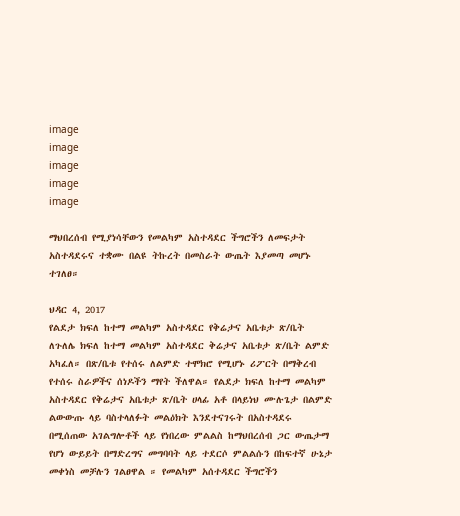image
image
image
image
image

ማህበረሰብ የሚያነሳቸውን የመልካም አስተዳደር ችግሮችን ለመፍታት አስተዳደሩና ተቋሙ በልዩ ትኩረት በመስራት ውጤት እያመጣ መሆኑ ተገለፀ።

ህዳር 4, 2017
የልደታ ክፍለ ከተማ መልካም አስተዳደር የቅሬታና አቤቱታ ጽ/ቤት ለጉለሌ ክፍለ ከተማ መልካም አስተዳደር ቅሬታና አቤቱታ ጽ/ቤት ልምድ አካፈለ። በጽ/ቤቱ የተሰሩ ለልምድ ተሞክሮ የሚሆኑ ሪፖርት በማቅረብ የተሰሩ ስራዎችና ሰነዶችን ማየት ችለዋል። የልደታ ክፍለ ከተማ መልካም አስተዳደር የቅሬታና አቤቱታ ጽ/ቤት ሀላፊ አቶ በላይነህ ሙሉጌታ በልምድ ልውውጡ ላይ ባስተላለፉት መልዕክት እንደተናገሩት በአስተዳደሩ በሚሰጠው አገልግሎቶች ላይ የነበረው ምልልስ ከማህበረሰብ ጋር ውጤታማ የሆነ ውይይት በማድረግና መግባባት ላይ ተደርሶ ምልልሱን በከፍተኛ ሁኔታ መቀነስ መቻሉን ገልፀዋል ። የመልካም አሰተዳደር ችግሮችን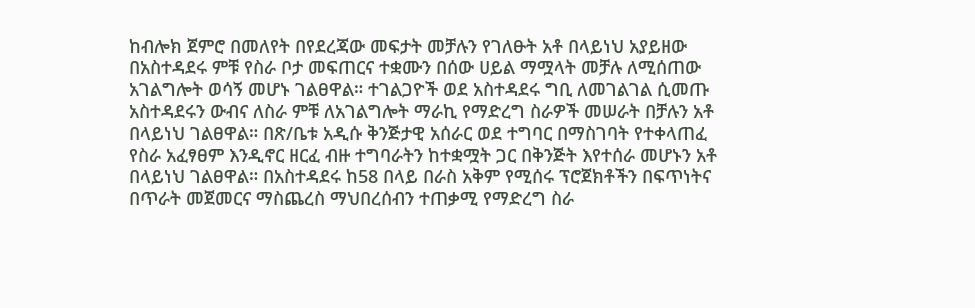ከብሎክ ጀምሮ በመለየት በየደረጃው መፍታት መቻሉን የገለፁት አቶ በላይነህ አያይዘው በአስተዳደሩ ምቹ የስራ ቦታ መፍጠርና ተቋሙን በሰው ሀይል ማሟላት መቻሉ ለሚሰጠው አገልግሎት ወሳኝ መሆኑ ገልፀዋል። ተገልጋዮች ወደ አስተዳደሩ ግቢ ለመገልገል ሲመጡ አስተዳደሩን ውብና ለስራ ምቹ ለአገልግሎት ማራኪ የማድረግ ስራዎች መሠራት በቻሉን አቶ በላይነህ ገልፀዋል። በጽ/ቤቱ አዲሱ ቅንጅታዊ አሰራር ወደ ተግባር በማስገባት የተቀላጠፈ የስራ አፈፃፀም እንዲኖር ዘርፈ ብዙ ተግባራትን ከተቋሟት ጋር በቅንጅት እየተሰራ መሆኑን አቶ በላይነህ ገልፀዋል። በአስተዳደሩ ከ58 በላይ በራስ አቅም የሚሰሩ ፕሮጀክቶችን በፍጥነትና በጥራት መጀመርና ማስጨረስ ማህበረሰብን ተጠቃሚ የማድረግ ስራ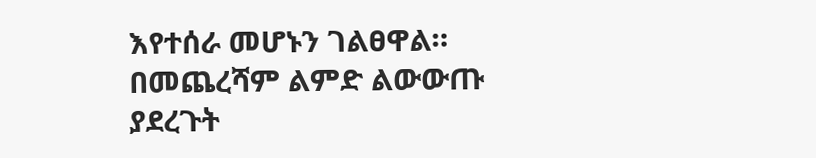እየተሰራ መሆኑን ገልፀዋል። በመጨረሻም ልምድ ልውውጡ ያደረጉት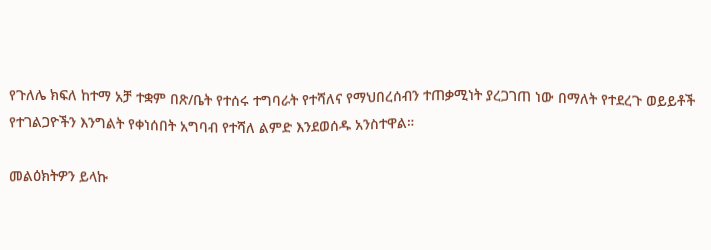የጉለሌ ክፍለ ከተማ አቻ ተቋም በጽ/ቤት የተሰሩ ተግባራት የተሻለና የማህበረሰብን ተጠቃሚነት ያረጋገጠ ነው በማለት የተደረጉ ወይይቶች የተገልጋዮችን እንግልት የቀነሰበት አግባብ የተሻለ ልምድ እንደወሰዱ አንስተዋል።

መልዕክትዎን ይላኩ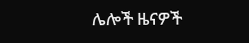ሌሎች ዜናዎች